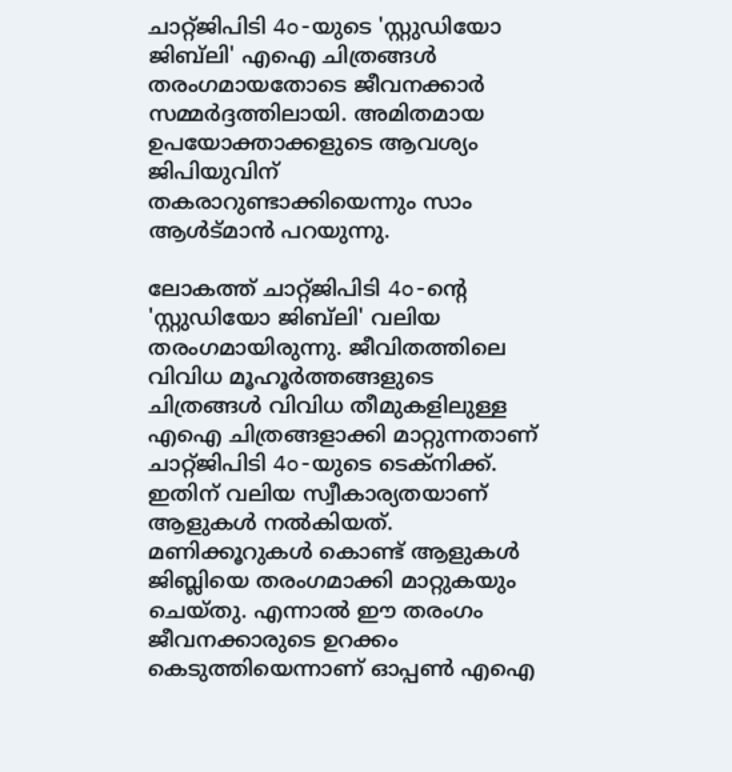ചാറ്റ്ജിപിടി 4o-യുടെ 'സ്റ്റുഡിയോ ജിബ്‌ലി' എഐ ചിത്രങ്ങൾ തരംഗമായതോടെ ജീവനക്കാർ സമ്മർദ്ദത്തിലായി. അമിതമായ ഉപയോക്താക്കളുടെ ആവശ്യം ജിപിയുവിന് തകരാറുണ്ടാക്കിയെന്നും സാം ആൾട്മാൻ പറയുന്നു.

ലോകത്ത് ചാറ്റ്ജിപിടി 4o-ന്‍റെ 'സ്റ്റുഡിയോ ജിബ്‌ലി' വലിയ തരംഗമായിരുന്നു. ജീവിതത്തിലെ വിവിധ മൂഹൂര്‍ത്തങ്ങളുടെ ചിത്രങ്ങൾ വിവിധ തീമുകളിലുള്ള എഐ ചിത്രങ്ങളാക്കി മാറ്റുന്നതാണ് ചാറ്റ്ജിപിടി 4o-യുടെ ടെക്നിക്ക്. ഇതിന് വലിയ സ്വീകാര്യതയാണ് ആളുകൾ നൽകിയത്. മണിക്കൂറുകൾ കൊണ്ട് ആളുകൾ ജിബ്ലിയെ തരംഗമാക്കി മാറ്റുകയും ചെയ്തു. എന്നാൽ ഈ തരംഗം ജീവനക്കാരുടെ ഉറക്കം കെടുത്തിയെന്നാണ് ഓപ്പൺ എഐ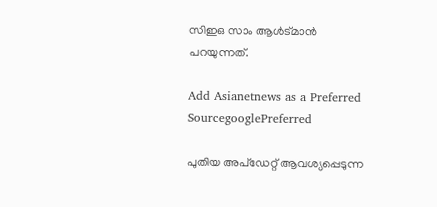സിഇഒ സാം ആൾട്മാൻ പറയുന്നത്.

Add Asianetnews as a Preferred SourcegooglePreferred

പുതിയ അപ്ഡേറ്റ് ആവശ്യപ്പെടുന്ന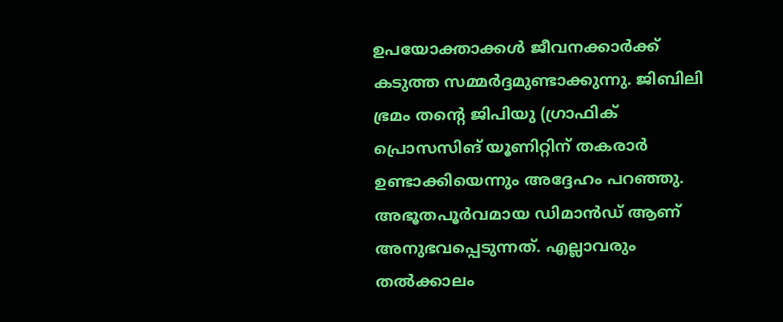ഉപയോക്താക്കൾ ജീവനക്കാര്‍ക്ക് കടുത്ത സമ്മര്‍ദ്ദമുണ്ടാക്കുന്നു. ജിബിലി ഭ്രമം തന്റെ ജിപിയു (ഗ്രാഫിക് പ്രൊസസിങ് യൂണിറ്റിന് തകരാര്‍ ഉണ്ടാക്കിയെന്നും അദ്ദേഹം പറഞ്ഞു. അഭൂതപൂര്‍വമായ ഡിമാൻഡ് ആണ് അനുഭവപ്പെടുന്നത്. എല്ലാവരും തൽക്കാലം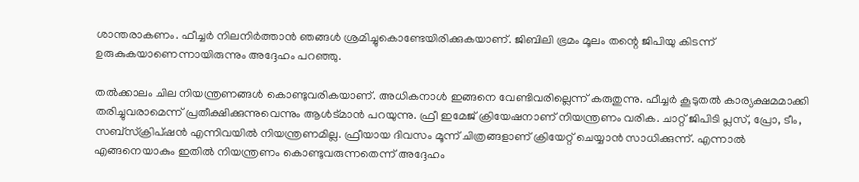ശാന്തരാകണം. ഫീച്ചര്‍ നിലനിര്‍ത്താൻ ഞങ്ങൾ ശ്രമിച്ചുകൊണ്ടേയിരിക്കുകയാണ്. ജിബിലി ഭ്രമം മൂലം തന്റെ ജിപിയു കിടന്ന് ഉരുകുകയാണെന്നായിരുന്നും അദ്ദേഹം പറഞ്ഞു.

തൽക്കാലം ചില നിയന്ത്രണങ്ങൾ കൊണ്ടുവരികയാണ്. അധികനാൾ ഇങ്ങനെ വേണ്ടിവരില്ലെന്ന് കരുതുന്നു. ഫീച്ചര്‍ കൂടുതൽ കാര്യക്ഷമമാക്കി തരിച്ചുവരാമെന്ന് പ്രതീക്ഷിക്കുന്നുവെന്നും ആൾട്മാൻ പറയുന്നു. ഫ്രീ ഇമേജ് ക്രിയേഷനാണ് നിയന്ത്രണം വരിക. ചാറ്റ് ജിപിടി പ്ലസ്, പ്രോ, ടീം, സബ്സ്ക്രിപ്ഷൻ എന്നിവയിൽ നിയന്ത്രണമില്ല. ഫ്രീയായ ദിവസം മൂന്ന് ചിത്രങ്ങളാണ് ക്രിയേറ്റ് ചെയ്യാൻ സാധിക്കുന്ന്. എന്നാൽ എങ്ങനെയാകും ഇതിൽ നിയന്ത്രണം കൊണ്ടുവരുന്നതെന്ന് അദ്ദേഹം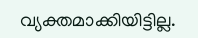വ്യക്തമാക്കിയിട്ടില്ല.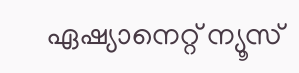ഏഷ്യാനെറ്റ് ന്യൂസ്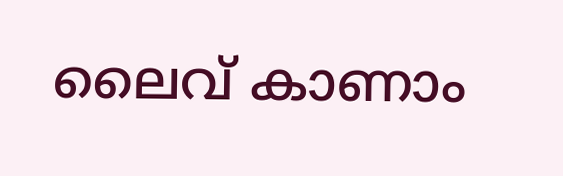ലൈവ് കാണാം